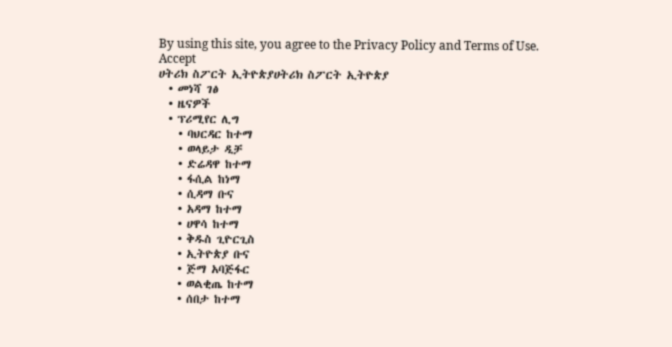By using this site, you agree to the Privacy Policy and Terms of Use.
Accept
ሀትሪክ ስፖርት ኢትዮጵያሀትሪክ ስፖርት ኢትዮጵያ
  • መነሻ ገፅ
  • ዜናዎች
  • ፕሪሚየር ሊግ
    • ባህርዳር ከተማ
    • ወላይታ ዲቻ
    • ድሬዳዋ ከተማ
    • ፋሲል ከነማ
    • ሲዳማ ቡና
    • አዳማ ከተማ
    • ሀዋሳ ከተማ
    • ቅዱስ ጊዮርጊስ
    • ኢትዮጵያ ቡና
    • ጅማ አባጅፋር
    • ወልቂጤ ከተማ
    • ሰበታ ከተማ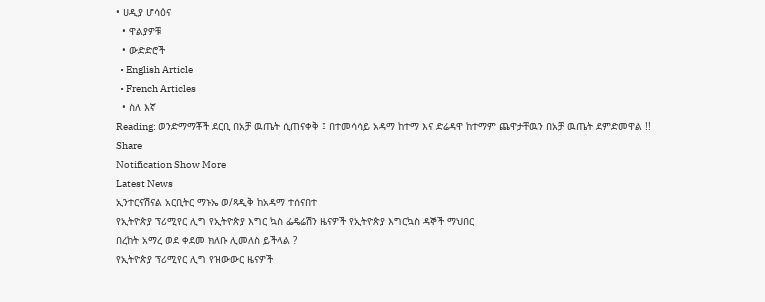• ሀዲያ ሆሳዕና
  • ዋልያዎቹ
  • ውድድሮች
  • English Article
  • French Articles
  • ስለ እኛ
Reading: ወንድማማቾች ደርቢ በአቻ ዉጤት ሲጠናቀቅ ፤ በተመሳሳይ አዳማ ከተማ እና ድሬዳዋ ከተማም ጨዋታቸዉን በአቻ ዉጤት ደምድመዋል !!
Share
Notification Show More
Latest News
ኢንተርናሽናል አርቢትር ማኑኤ ወ/ጻዲቅ ከአዳማ ተሰናበተ
የኢትዮጵያ ፕሪሚየር ሊግ የኢትዮጵያ እግር ኳስ ፌዴሬሽን ዜናዎች የኢትዮጵያ እግርኳስ ዳኞች ማህበር
በረከት አማረ ወደ ቀደመ ክለቡ ሊመለስ ይችላል ?
የኢትዮጵያ ፕሪሚየር ሊግ የዝውውር ዜናዎች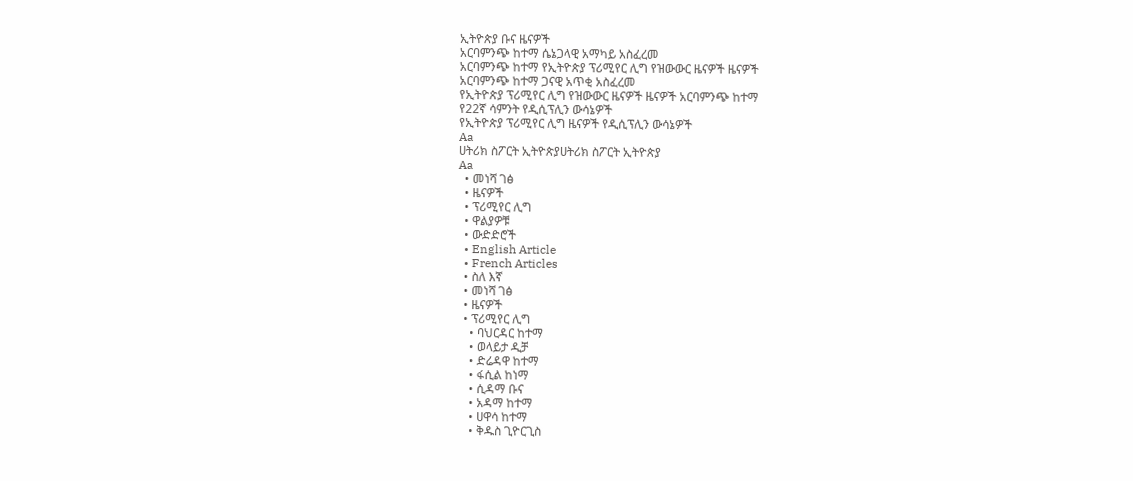ኢትዮጵያ ቡና ዜናዎች
አርባምንጭ ከተማ ሴኔጋላዊ አማካይ አስፈረመ
አርባምንጭ ከተማ የኢትዮጵያ ፕሪሚየር ሊግ የዝውውር ዜናዎች ዜናዎች
አርባምንጭ ከተማ ጋናዊ አጥቂ አስፈረመ
የኢትዮጵያ ፕሪሚየር ሊግ የዝውውር ዜናዎች ዜናዎች አርባምንጭ ከተማ
የ22ኛ ሳምንት የዲሲፕሊን ውሳኔዎች
የኢትዮጵያ ፕሪሚየር ሊግ ዜናዎች የዲሲፕሊን ውሳኔዎች
Aa
ሀትሪክ ስፖርት ኢትዮጵያሀትሪክ ስፖርት ኢትዮጵያ
Aa
  • መነሻ ገፅ
  • ዜናዎች
  • ፕሪሚየር ሊግ
  • ዋልያዎቹ
  • ውድድሮች
  • English Article
  • French Articles
  • ስለ እኛ
  • መነሻ ገፅ
  • ዜናዎች
  • ፕሪሚየር ሊግ
    • ባህርዳር ከተማ
    • ወላይታ ዲቻ
    • ድሬዳዋ ከተማ
    • ፋሲል ከነማ
    • ሲዳማ ቡና
    • አዳማ ከተማ
    • ሀዋሳ ከተማ
    • ቅዱስ ጊዮርጊስ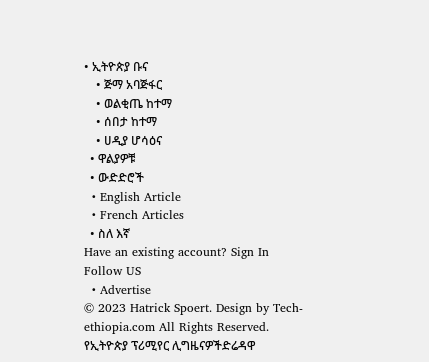• ኢትዮጵያ ቡና
    • ጅማ አባጅፋር
    • ወልቂጤ ከተማ
    • ሰበታ ከተማ
    • ሀዲያ ሆሳዕና
  • ዋልያዎቹ
  • ውድድሮች
  • English Article
  • French Articles
  • ስለ እኛ
Have an existing account? Sign In
Follow US
  • Advertise
© 2023 Hatrick Spoert. Design by Tech-ethiopia.com All Rights Reserved.
የኢትዮጵያ ፕሪሚየር ሊግዜናዎችድሬዳዋ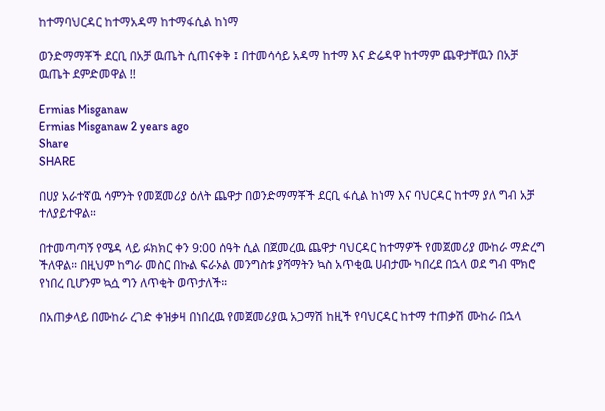ከተማባህርዳር ከተማአዳማ ከተማፋሲል ከነማ

ወንድማማቾች ደርቢ በአቻ ዉጤት ሲጠናቀቅ ፤ በተመሳሳይ አዳማ ከተማ እና ድሬዳዋ ከተማም ጨዋታቸዉን በአቻ ዉጤት ደምድመዋል !!

Ermias Misganaw
Ermias Misganaw 2 years ago
Share
SHARE

በሀያ አራተኛዉ ሳምንት የመጀመሪያ ዕለት ጨዋታ በወንድማማቾች ደርቢ ፋሲል ከነማ እና ባህርዳር ከተማ ያለ ግብ አቻ ተለያይተዋል።

በተመጣጣኝ የሜዳ ላይ ፉክክር ቀን 9:00 ሰዓት ሲል በጀመረዉ ጨዋታ ባህርዳር ከተማዎች የመጀመሪያ ሙከራ ማድረግ ችለዋል። በዚህም ከግራ መስር በኩል ፍራኦል መንግስቱ ያሻማትን ኳስ አጥቂዉ ሀብታሙ ካበረደ በኋላ ወደ ግብ ሞክሮ የነበረ ቢሆንም ኳሷ ግን ለጥቂት ወጥታለች።

በአጠቃላይ በሙከራ ረገድ ቀዝቃዛ በነበረዉ የመጀመሪያዉ አጋማሽ ከዚች የባህርዳር ከተማ ተጠቃሽ ሙከራ በኋላ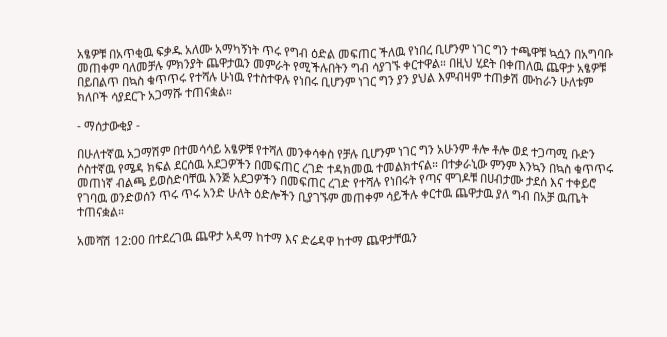አፄዎቹ በአጥቂዉ ፍቃዱ አለሙ አማካኝነት ጥሩ የግብ ዕድል መፍጠር ችለዉ የነበረ ቢሆንም ነገር ግን ተጫዋቹ ኳሷን በአግባቡ መጠቀም ባለመቻሉ ምክንያት ጨዋታዉን መምራት የሚችሉበትን ግብ ሳያገኙ ቀርተዋል። በዚህ ሂደት በቀጠለዉ ጨዋታ አፄዎቹ በይበልጥ በኳስ ቁጥጥሩ የተሻሉ ሁነዉ የተስተዋሉ የነበሩ ቢሆንም ነገር ግን ያን ያህል እምብዛም ተጠቃሽ ሙከራን ሁለቱም ክለቦች ሳያደርጉ አጋማሹ ተጠናቋል።

- ማሰታውቂያ -

በሁለተኛዉ አጋማሽም በተመሳሳይ አፄዎቹ የተሻለ መንቀሳቀስ የቻሉ ቢሆንም ነገር ግን አሁንም ቶሎ ቶሎ ወደ ተጋጣሚ ቡድን ሶስተኛዉ የሜዳ ክፍል ደርሰዉ አደጋዎችን በመፍጠር ረገድ ተዳክመዉ ተመልክተናል። በተቃራኒው ምንም እንኳን በኳስ ቁጥጥሩ መጠነኛ ብልጫ ይወስድባቸዉ እንጅ አደጋዎችን በመፍጠር ረገድ የተሻሉ የነበሩት የጣና ሞገዶቹ በሀብታሙ ታደሰ እና ተቀይሮ የገባዉ ወንድወሰን ጥሩ ጥሩ አንድ ሁለት ዕድሎችን ቢያገኙም መጠቀም ሳይችሉ ቀርተዉ ጨዋታዉ ያለ ግብ በአቻ ዉጤት ተጠናቋል።

አመሻሽ 12:00 በተደረገዉ ጨዋታ አዳማ ከተማ እና ድሬዳዋ ከተማ ጨዋታቸዉን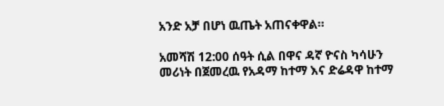አንድ አቻ በሆነ ዉጤት አጠናቀዋል።

አመሻሽ 12:00 ሰዓት ሲል በዋና ዳኛ ዮናስ ካሳሁን መሪነት በጀመረዉ የአዳማ ከተማ እና ድሬዳዋ ከተማ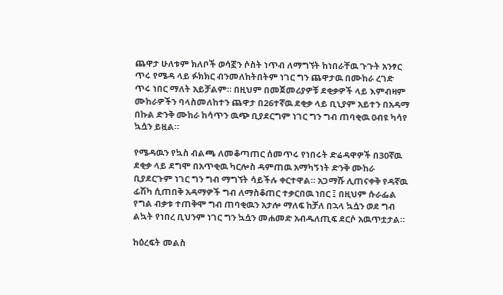ጨዋታ ሁለቱም ክለቦች ወሳኟን ሶስት ነጥብ ለማግኘት ከነበራቸዉ ጉጉት አንፃር ጥሩ የሜዳ ላይ ፉክክር ብንመለከትበትም ነገር ግን ጨዋታዉ በሙከራ ረገድ ጥሩ ነበር ማለት አይቻልም። በዚህም በመጀመሪያዎቹ ደቂቃዎች ላይ እምብዛም ሙከራዎችን ባላስመለከተን ጨዋታ በ26ተኛዉ ደቂቃ ላይ ቢኒያም አይተን በአዳማ በኩል ድንቅ ሙከራ ከሳጥን ዉጭ ቢያደርግም ነገር ግን ግብ ጠባቂዉ ዐብዩ ካሳየ ኳሷን ይዟል።

የሜዳዉን የኳስ ብልጫ ለመቆጣጠር ሰመጥሩ የነበሩት ድሬዳዋዎች በ30ኛዉ ደቂቃ ላይ ደግሞ በአጥቂዉ ካርሎስ ዳምጠዉ አማካኝነት ድንቅ ሙከራ ቢያደርጉም ነገር ግን ግብ ማግኘት ሳይችሉ ቀርተዋል። አጋማሹ ሊጠናቀቅ የዳኛዉ ፊሽካ ሲጠበቅ አዳማዎች ግብ ለማስቆጠር ተቃርበዉ ነበር ፤ በዚህም ሱራፌል የግል ብቃቱ ተጠቅሞ ግብ ጠባቂዉን አታሎ ማለፍ ከቻለ በኋላ ኳሷን ወደ ግብ ልኳት የነበረ ቢህንም ነገር ግን ኳሷን መሐመድ አብዱለጢፍ ደርሶ አዉጥቷታል።

ከዕረፍት መልስ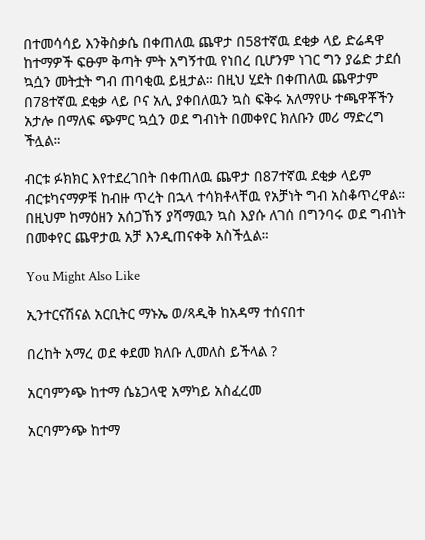በተመሳሳይ እንቅስቃሴ በቀጠለዉ ጨዋታ በ58ተኛዉ ደቂቃ ላይ ድሬዳዋ ከተማዎች ፍፁም ቅጣት ምት አግኝተዉ የነበረ ቢሆንም ነገር ግን ያሬድ ታደሰ ኳሷን መትቷት ግብ ጠባቂዉ ይዟታል። በዚህ ሂደት በቀጠለዉ ጨዋታም በ78ተኛዉ ደቂቃ ላይ ቦና አሊ ያቀበለዉን ኳስ ፍቅሩ አለማየሁ ተጫዋቾችን አታሎ በማለፍ ጭምር ኳሷን ወደ ግብነት በመቀየር ክለቡን መሪ ማድረግ ችሏል።

ብርቱ ፉክክር እየተደረገበት በቀጠለዉ ጨዋታ በ87ተኛዉ ደቂቃ ላይም ብርቱካናማዎቹ ከብዙ ጥረት በኋላ ተሳክቶላቸዉ የአቻነት ግብ አስቆጥረዋል። በዚህም ከማዕዘን አሰጋኸኝ ያሻማዉን ኳስ እያሱ ለገሰ በግንባሩ ወደ ግብነት በመቀየር ጨዋታዉ አቻ እንዲጠናቀቅ አስችሏል።

You Might Also Like

ኢንተርናሽናል አርቢትር ማኑኤ ወ/ጻዲቅ ከአዳማ ተሰናበተ

በረከት አማረ ወደ ቀደመ ክለቡ ሊመለስ ይችላል ?

አርባምንጭ ከተማ ሴኔጋላዊ አማካይ አስፈረመ

አርባምንጭ ከተማ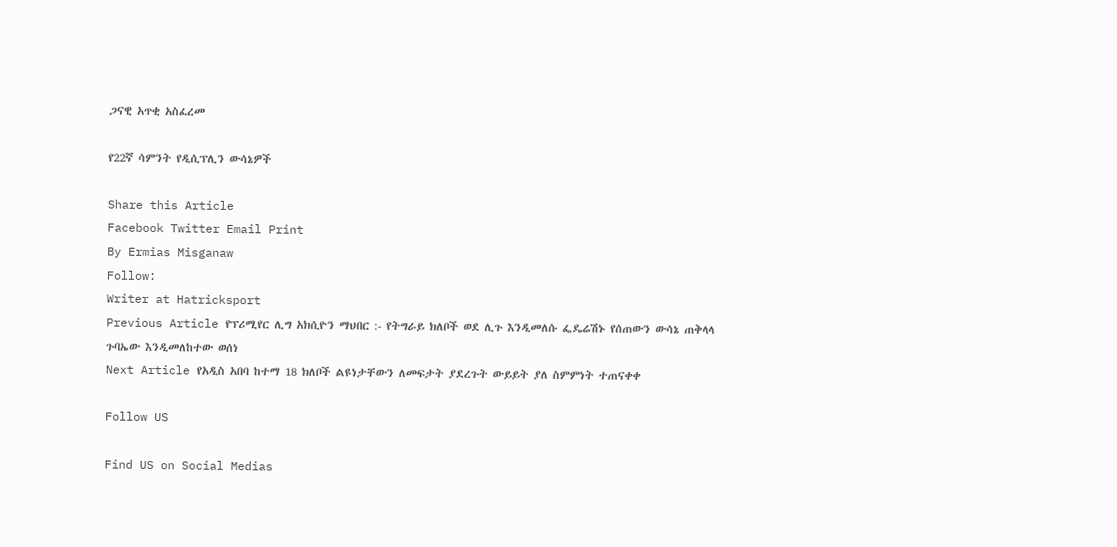ጋናዊ አጥቂ አስፈረመ

የ22ኛ ሳምንት የዲሲፕሊን ውሳኔዎች

Share this Article
Facebook Twitter Email Print
By Ermias Misganaw
Follow:
Writer at Hatricksport
Previous Article የፕሪሚየር ሊግ አክሲዮን ማህበር :- የትግራይ ክለቦች ወደ ሊጉ እንዲመለሱ ፌዴሬሽኑ የሰጠውን ውሳኔ ጠቅላላ ጉባኤው እንዲመለከተው ወሰነ
Next Article የአዲስ አበባ ከተማ 18 ክለቦች ልዩነታቸውን ለመፍታት ያደረጉት ውይይት ያለ ስምምነት ተጠናቀቀ

Follow US

Find US on Social Medias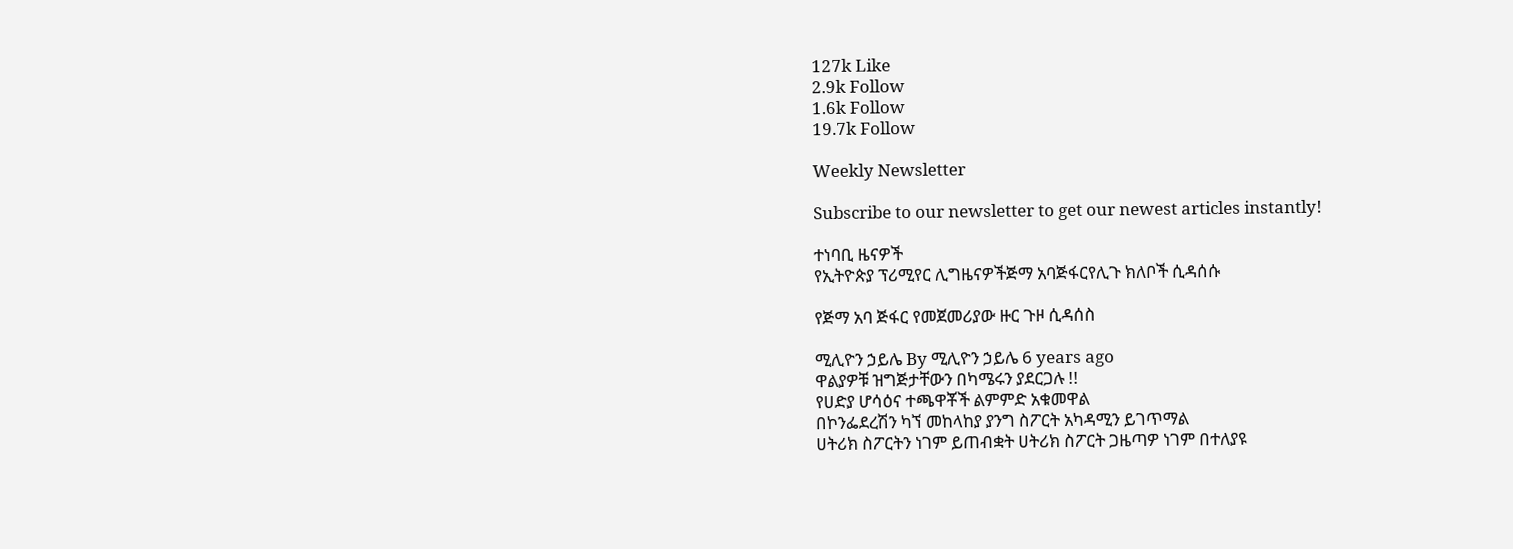127k Like
2.9k Follow
1.6k Follow
19.7k Follow

Weekly Newsletter

Subscribe to our newsletter to get our newest articles instantly!

ተነባቢ ዜናዎች
የኢትዮጵያ ፕሪሚየር ሊግዜናዎችጅማ አባጅፋርየሊጉ ክለቦች ሲዳሰሱ

የጅማ አባ ጅፋር የመጀመሪያው ዙር ጉዞ ሲዳሰስ

ሚሊዮን ኃይሌ By ሚሊዮን ኃይሌ 6 years ago
ዋልያዎቹ ዝግጅታቸውን በካሜሩን ያደርጋሉ !!
የሀድያ ሆሳዕና ተጫዋቾች ልምምድ አቁመዋል
በኮንፌደረሽን ካኘ መከላከያ ያንግ ስፖርት አካዳሚን ይገጥማል
ሀትሪክ ስፖርትን ነገም ይጠብቋት ሀትሪክ ስፖርት ጋዜጣዎ ነገም በተለያዩ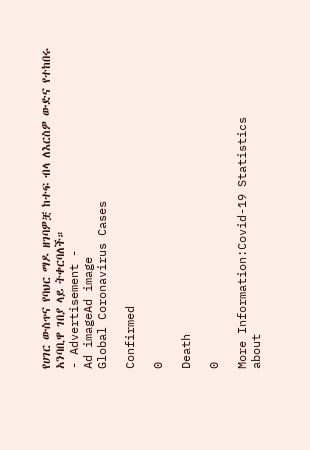የሀገር ውስጥና የባህር ማዶ ዘገባዎቿ ከተፍ ብላ ለእርስዎ ውድና የተከበሩ አንባቢዋ ገበያ ላይ ትቀርባለች።
- Advertisement -
Ad imageAd image
Global Coronavirus Cases

Confirmed

0

Death

0

More Information:Covid-19 Statistics
about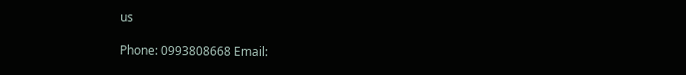us

Phone: 0993808668 Email: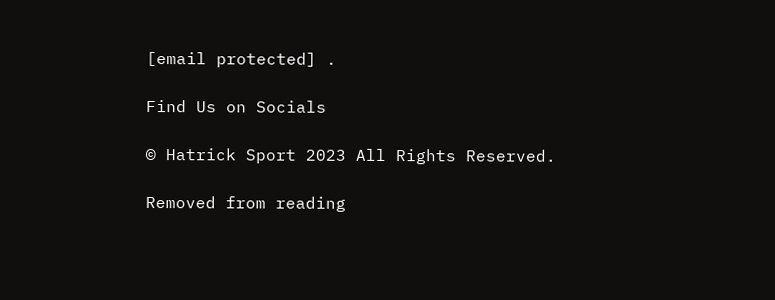[email protected] .

Find Us on Socials

© Hatrick Sport 2023 All Rights Reserved.

Removed from reading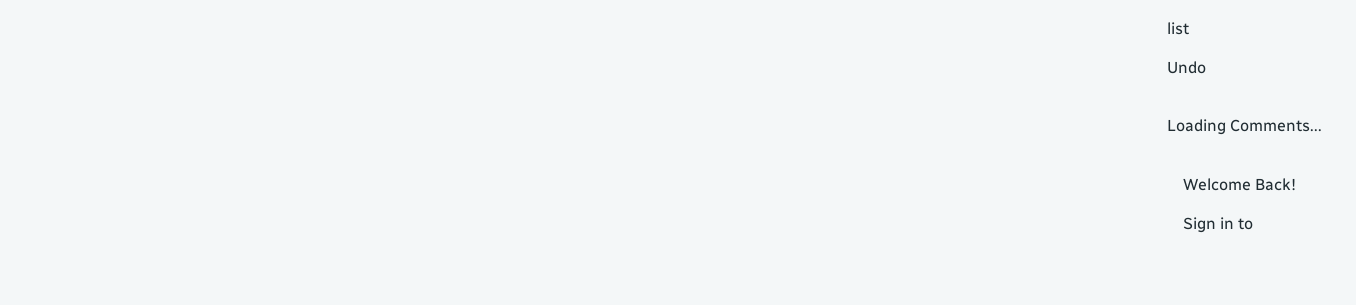list

Undo


Loading Comments...


    Welcome Back!

    Sign in to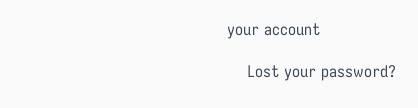your account

    Lost your password?